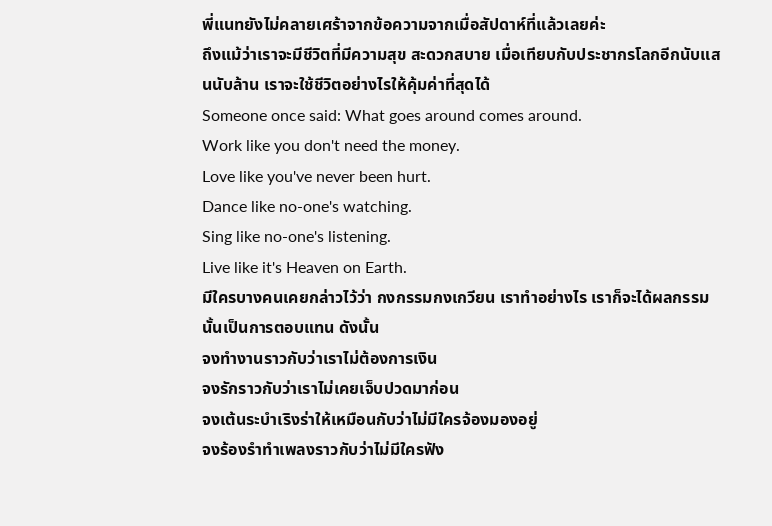พี่แนทยังไม่คลายเศร้าจากข้อความจากเมื่อสัปดาห์ที่แล้วเลยค่ะ
ถึงแม้ว่าเราจะมีชีวิตที่มีความสุข สะดวกสบาย เมื่อเทียบกับประชากรโลกอีกนับแสนนับล้าน เราจะใช้ชีวิตอย่างไรให้คุ้มค่าที่สุดได้
Someone once said: What goes around comes around.
Work like you don't need the money.
Love like you've never been hurt.
Dance like no-one's watching.
Sing like no-one's listening.
Live like it's Heaven on Earth.
มีใครบางคนเคยกล่าวไว้ว่า กงกรรมกงเกวียน เราทำอย่างไร เราก็จะได้ผลกรรมนั้นเป็นการตอบแทน ดังนั้น
จงทำงานราวกับว่าเราไม่ต้องการเงิน
จงรักราวกับว่าเราไม่เคยเจ็บปวดมาก่อน
จงเต้นระบำเริงร่าให้เหมือนกับว่าไม่มีใครจ้องมองอยู่
จงร้องรำทำเพลงราวกับว่าไม่มีใครฟัง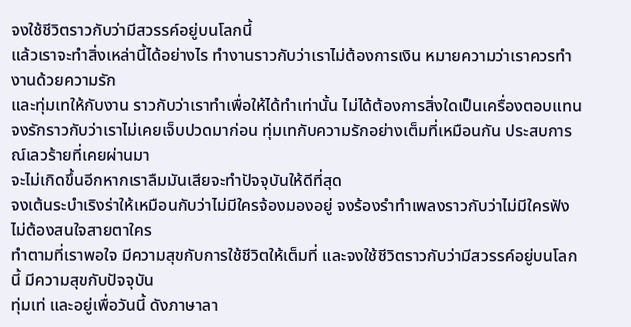จงใช้ชีวิตราวกับว่ามีสวรรค์อยู่บนโลกนี้
แล้วเราจะทำสิ่งเหล่านี้ได้อย่างไร ทำงานราวกับว่าเราไม่ต้องการเงิน หมายความว่าเราควรทำงานด้วยความรัก
และทุ่มเทให้กับงาน ราวกับว่าเราทำเพื่อให้ได้ทำเท่านั้น ไม่ได้ต้องการสิ่งใดเป็นเครื่องตอบแทน
จงรักราวกับว่าเราไม่เคยเจ็บปวดมาก่อน ทุ่มเทกับความรักอย่างเต็มที่เหมือนกัน ประสบการณ์เลวร้ายที่เคยผ่านมา
จะไม่เกิดขึ้นอีกหากเราลืมมันเสียจะทำปัจจุบันให้ดีที่สุด
จงเต้นระบำเริงร่าให้เหมือนกับว่าไม่มีใครจ้องมองอยู่ จงร้องรำทำเพลงราวกับว่าไม่มีใครฟัง ไม่ต้องสนใจสายตาใคร
ทำตามที่เราพอใจ มีความสุขกับการใช้ชีวิตให้เต็มที่ และจงใช้ชีวิตราวกับว่ามีสวรรค์อยู่บนโลกนี้ มีความสุขกับปัจจุบัน
ทุ่มเท่ และอยู่เพื่อวันนี้ ดังภาษาลา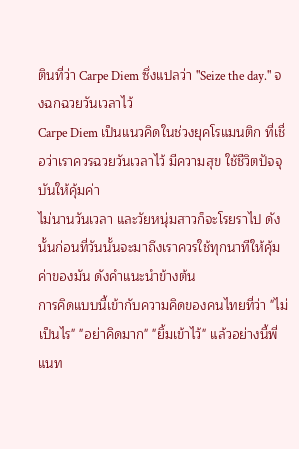ตินที่ว่า Carpe Diem ซึ่งแปลว่า "Seize the day." จงฉกฉวยวันเวลาไว้
Carpe Diem เป็นแนวคิดในช่วงยุคโรแมนติก ที่เชื่อว่าเราควรฉวยวันเวลาไว้ มีความสุข ใช้ชีวิตปัจจุบันให้คุ้มค่า
ไม่นานวันเวลา และวัยหนุ่มสาวก็จะโรยราไป ดังนั้นก่อนที่วันนั้นจะมาถึงเราควรใช้ทุกนาทีให้คุ้มค่าของมัน ดังคำแนะนำข้างต้น
การคิดแบบนี้เข้ากับความคิดของคนไทยที่ว่า "ไม่เป็นไร" "อย่าคิดมาก" "ยิ้มเข้าไว้" แล้วอย่างนี้พี่แนท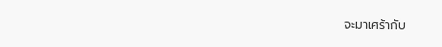จะมาเศร้ากับ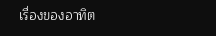เรื่องของอาทิต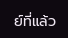ย์ที่แล้ว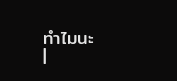ทำไมนะ
|